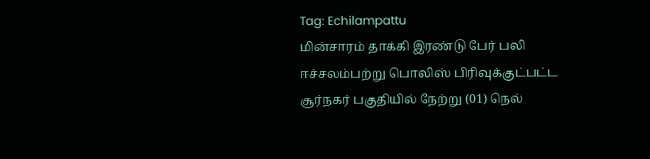Tag: Echilampattu
மின்சாரம் தாக்கி இரண்டு பேர் பலி
ஈச்சலம்பற்று பொலிஸ் பிரிவுக்குட்பட்ட சூர்நகர் பகுதியில் நேற்று (01) நெல்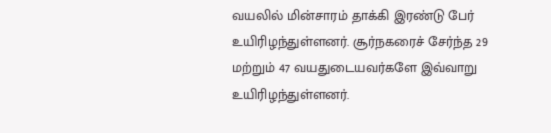வயலில் மின்சாரம் தாக்கி இரண்டு பேர் உயிரிழந்துள்ளனர். சூர்நகரைச் சேர்ந்த 29 மற்றும் 47 வயதுடையவர்களே இவ்வாறு உயிரிழந்துள்ளனர்.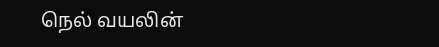நெல் வயலின்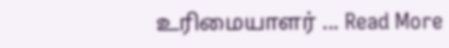உரிமையாளர் ... Read More